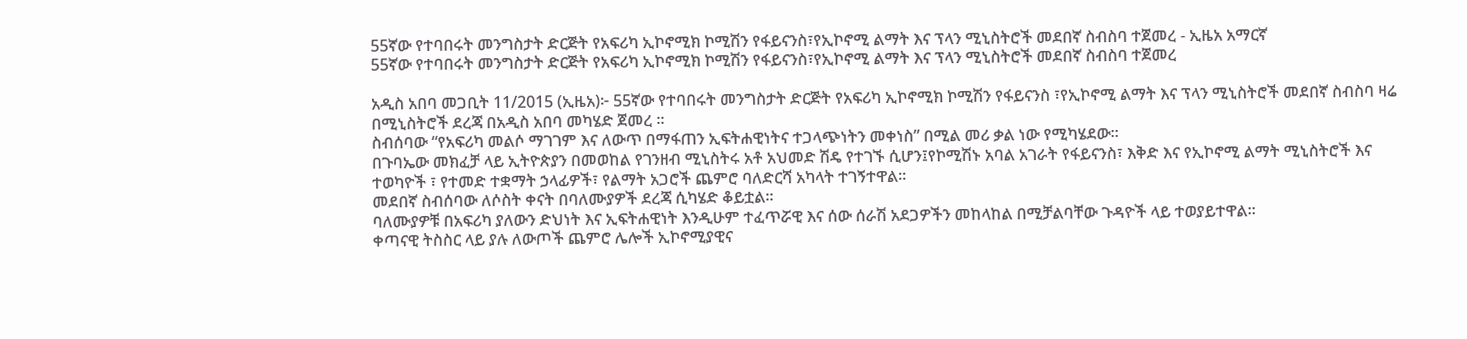55ኛው የተባበሩት መንግስታት ድርጅት የአፍሪካ ኢኮኖሚክ ኮሚሽን የፋይናንስ፣የኢኮኖሚ ልማት እና ፕላን ሚኒስትሮች መደበኛ ስብስባ ተጀመረ - ኢዜአ አማርኛ
55ኛው የተባበሩት መንግስታት ድርጅት የአፍሪካ ኢኮኖሚክ ኮሚሽን የፋይናንስ፣የኢኮኖሚ ልማት እና ፕላን ሚኒስትሮች መደበኛ ስብስባ ተጀመረ

አዲስ አበባ መጋቢት 11/2015 (ኢዜአ)፦ 55ኛው የተባበሩት መንግስታት ድርጅት የአፍሪካ ኢኮኖሚክ ኮሚሽን የፋይናንስ ፣የኢኮኖሚ ልማት እና ፕላን ሚኒስትሮች መደበኛ ስብስባ ዛሬ በሚኒስትሮች ደረጃ በአዲስ አበባ መካሄድ ጀመረ ።
ስብሰባው “የአፍሪካ መልሶ ማገገም እና ለውጥ በማፋጠን ኢፍትሐዊነትና ተጋላጭነትን መቀነስ” በሚል መሪ ቃል ነው የሚካሄደው።
በጉባኤው መክፈቻ ላይ ኢትዮጵያን በመወከል የገንዘብ ሚኒስትሩ አቶ አህመድ ሽዴ የተገኙ ሲሆን፤የኮሚሽኑ አባል አገራት የፋይናንስ፣ እቅድ እና የኢኮኖሚ ልማት ሚኒስትሮች እና ተወካዮች ፣ የተመድ ተቋማት ኃላፊዎች፣ የልማት አጋሮች ጨምሮ ባለድርሻ አካላት ተገኝተዋል።
መደበኛ ስብሰባው ለሶስት ቀናት በባለሙያዎች ደረጃ ሲካሄድ ቆይቷል።
ባለሙያዎቹ በአፍሪካ ያለውን ድህነት እና ኢፍትሐዊነት እንዲሁም ተፈጥሯዊ እና ሰው ሰራሽ አደጋዎችን መከላከል በሚቻልባቸው ጉዳዮች ላይ ተወያይተዋል።
ቀጣናዊ ትስስር ላይ ያሉ ለውጦች ጨምሮ ሌሎች ኢኮኖሚያዊና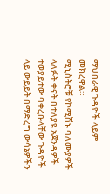ማህበራዊ ጉዳዮች ላይም መክረዋል።
ሚኒስትሮቹ የኮሚሽኑ ባለሙያዎች ላለፉት ቀናት በተለያዩ አጀንዳዎች ተወያይተው ባቀረቡላቸው ጉዳዮች ላይ ውይይት በማድረግ ውሳኔዎችን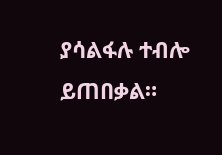ያሳልፋሉ ተብሎ ይጠበቃል።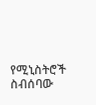የሚኒስትሮች ስብሰባው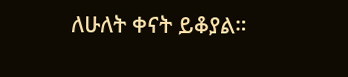ለሁለት ቀናት ይቆያል።